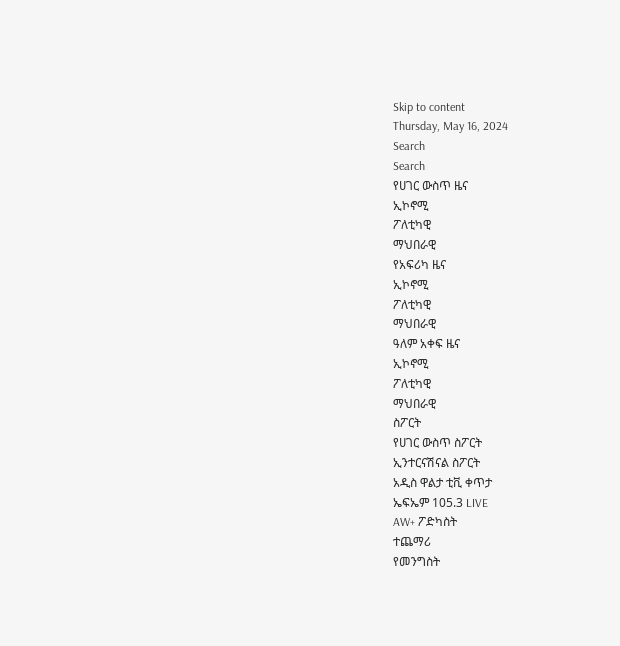Skip to content
Thursday, May 16, 2024
Search
Search
የሀገር ውስጥ ዜና
ኢኮኖሚ
ፖለቲካዊ
ማህበራዊ
የአፍሪካ ዜና
ኢኮኖሚ
ፖለቲካዊ
ማህበራዊ
ዓለም አቀፍ ዜና
ኢኮኖሚ
ፖለቲካዊ
ማህበራዊ
ስፖርት
የሀገር ውስጥ ስፖርት
ኢንተርናሽናል ስፖርት
አዲስ ዋልታ ቲቪ ቀጥታ
ኤፍኤም 105.3 LIVE
AW+ ፖድካስት
ተጨማሪ
የመንግስት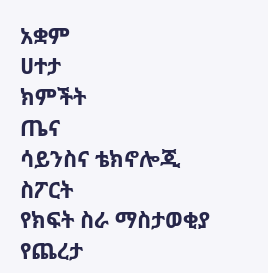አቋም
ሀተታ
ክምችት
ጤና
ሳይንስና ቴክኖሎጂ
ስፖርት
የክፍት ስራ ማስታወቂያ
የጨረታ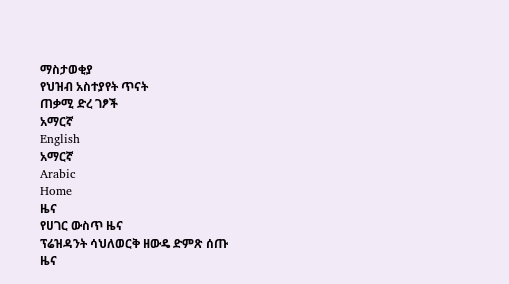ማስታወቂያ
የህዝብ አስተያየት ጥናት
ጠቃሚ ድረ ገፆች
አማርኛ
English
አማርኛ
Arabic
Home
ዜና
የሀገር ውስጥ ዜና
ፕሬዝዳንት ሳህለወርቅ ዘውዴ ድምጽ ሰጡ
ዜና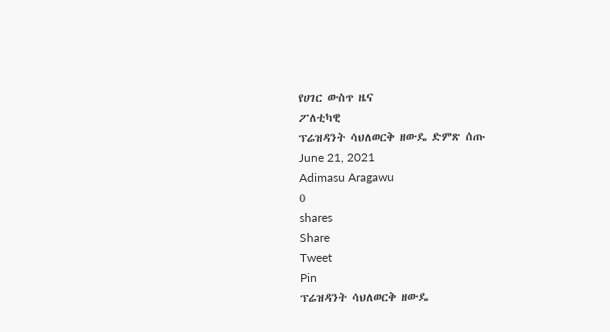የሀገር ውስጥ ዜና
ፖለቲካዊ
ፕሬዝዳንት ሳህለወርቅ ዘውዴ ድምጽ ሰጡ
June 21, 2021
Adimasu Aragawu
0
shares
Share
Tweet
Pin
ፕሬዝዳንት ሳህለወርቅ ዘውዴ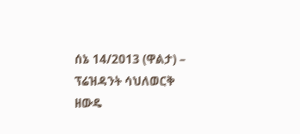ሰኔ 14/2013 (ዋልታ) – ፕሬዝዳንት ሳህለወርቅ ዘውዴ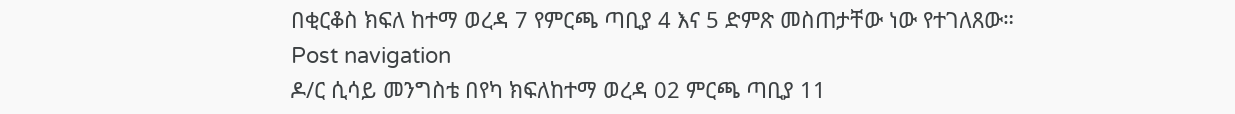በቂርቆስ ክፍለ ከተማ ወረዳ 7 የምርጫ ጣቢያ 4 እና 5 ድምጽ መስጠታቸው ነው የተገለጸው።
Post navigation
ዶ/ር ሲሳይ መንግስቴ በየካ ክፍለከተማ ወረዳ 02 ምርጫ ጣቢያ 11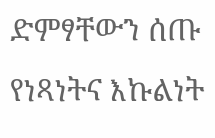ድምፃቸውን ሰጡ
የነጻነትና እኩልነት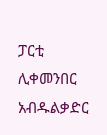ፓርቲ ሊቀመንበር አብዱልቃድር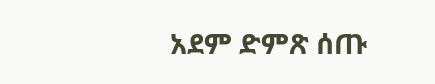አደም ድምጽ ሰጡ